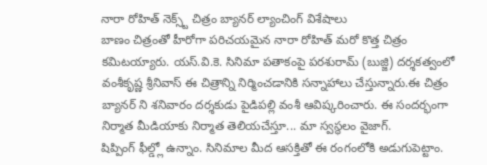నారా రోహిత్ నెక్స్ట్ చిత్రం బ్యానర్ ల్యాంచింగ్ విశేషాలు
బాణం చిత్రంతో హీరోగా పరిచయమైన నారా రోహిత్ మరో కొత్త చిత్రం కమిటయ్యారు. యస్.వి.కె. సినిమా పతాకంపై పరశురామ్ (బుజ్జి) దర్శకత్వంలో వంశీకృష్ణ శ్రీనివాస్ ఈ చిత్రాన్ని నిర్మించడానికి సన్నాహాలు చేస్తున్నారు.ఈ చిత్రం బ్యానర్ ని శనివారం దర్శకుడు పైడిపల్లి వంశీ ఆవిష్కరించారు. ఈ సందర్భంగా నిర్మాత మీడియాకు నిర్మాత తెలియచేస్తూ... మా స్వస్థలం వైజాగ్.
షిప్పింగ్ ఫీల్డ్లో ఉన్నాం. సినిమాల మీద ఆసక్తితో ఈ రంగంలోకి అడుగుపెట్టాం.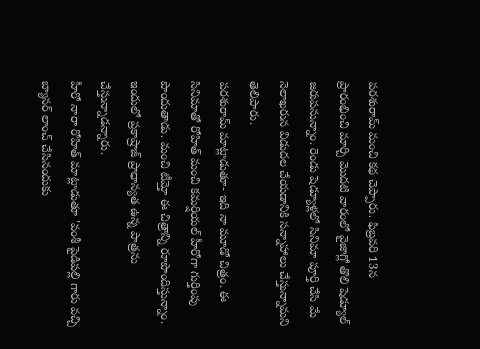పరశురామ్ మంచి కథ చెప్పారు. ఫిబ్రవరి 13న ప్రారంభించి మార్చి మొదటి వారంలో వైజాగ్లో తొలి షెడ్యూల్ జరుపనున్నాం. రెండు షెడ్యూళ్లలో సినిమా పూర్తి చేసి మే నెలాఖరున విడుదల చేయడానికి సన్నాహాలు చేస్తున్నామని తెలిపారు.
పరశురామ్ మాట్లాడుతూ- ఇది నా మూడో చిత్రం. ఈ సినిమాతో రోహిత్ మంచి కమర్షియల్ హీరోగా గుర్తింపు పొందుతాడు. మంచి టీమ్తో ఈ చిత్రాన్ని రూపొందిస్తున్నాం. ఇందులో ప్రకాష్రాజ్ ప్రాధాన్యత ఉన్న పాత్రను చేస్తున్నాడన్నారు.
హీరో నారా రోహిత్ మాట్లాడుతూ 'వంశీ పైడిపల్లి గారు వచ్చి బ్యానర్ లాంచ్ చేసినందుకు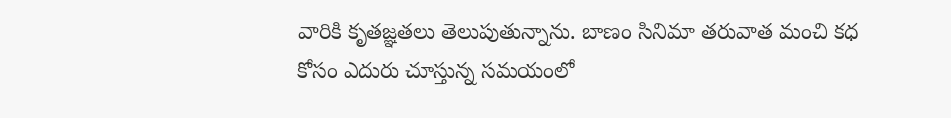వారికి కృతజ్ఞతలు తెలుపుతున్నాను. బాణం సినిమా తరువాత మంచి కధ కోసం ఎదురు చూస్తున్న సమయంలో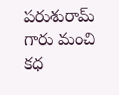పరుశురామ్ గారు మంచి కధ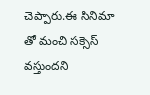చెప్పారు.ఈ సినిమా తో మంచి సక్సెస్ వస్తుందని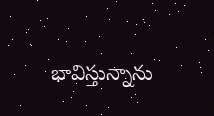భావిస్తున్నాను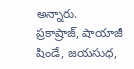అన్నారు.
ప్రకాష్రాజ్, షాయాజీ షిండే, జయసుధ,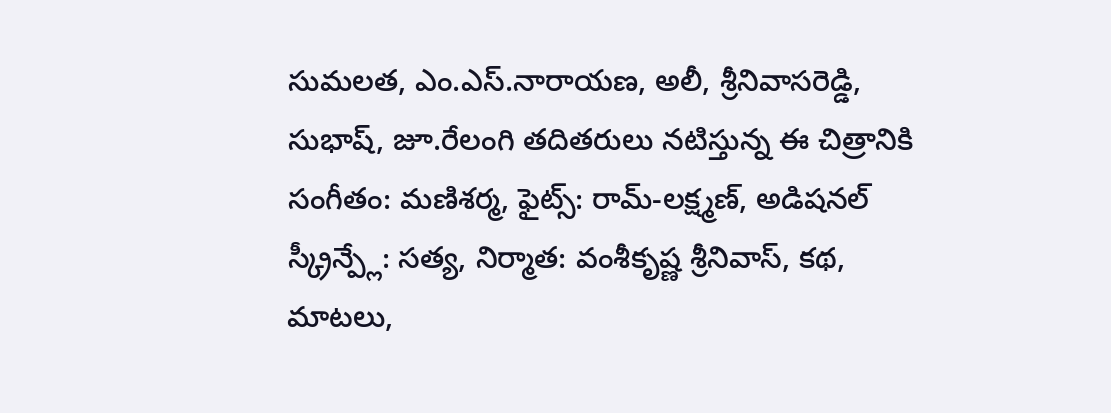సుమలత, ఎం.ఎస్.నారాయణ, అలీ, శ్రీనివాసరెడ్డి, సుభాష్, జూ.రేలంగి తదితరులు నటిస్తున్న ఈ చిత్రానికి సంగీతం: మణిశర్మ, ఫైట్స్: రామ్-లక్ష్మణ్, అడిషనల్ స్క్రీన్ప్లే: సత్య, నిర్మాత: వంశీకృష్ణ శ్రీనివాస్, కథ, మాటలు,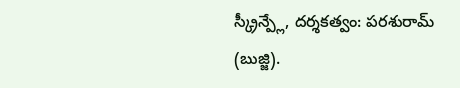స్క్రీన్ప్లే, దర్శకత్వం: పరశురామ్ (బుజ్జి).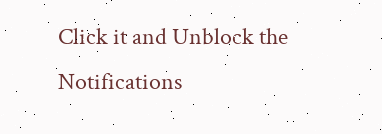Click it and Unblock the Notifications